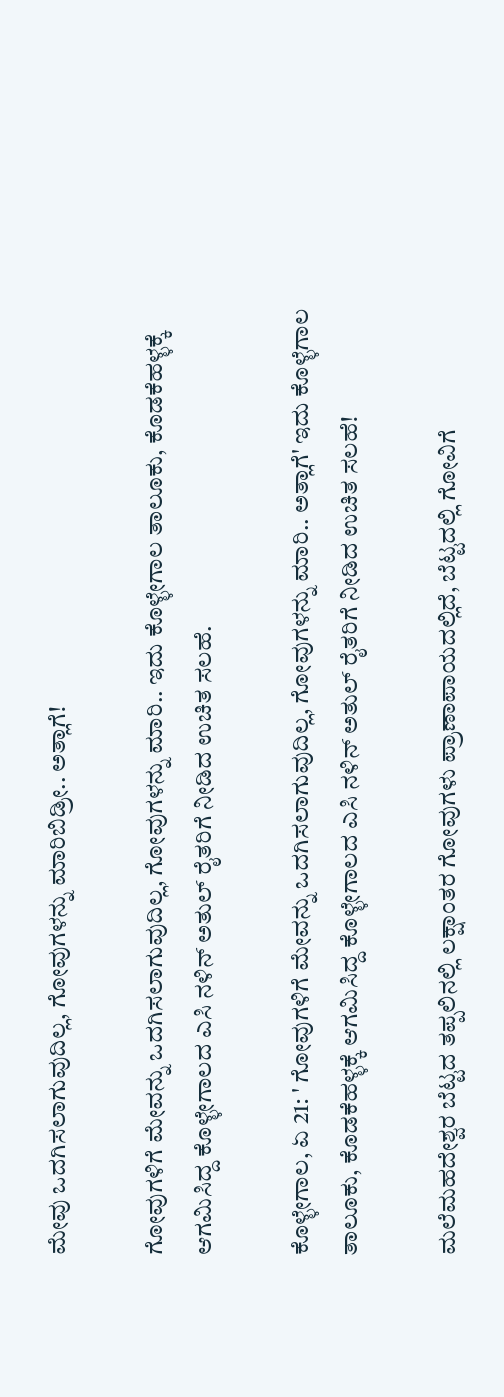ಮೇವು ಒದಗಿಸಲಾಗುವುದಿಲ್ಲ, ಗೋವುಗಳನ್ನು ಮಾರಿಬಿಡ್ರೀ.. ಅತ್ಲಾಗೆ!

ಗೋವುಗಳಿಗೆ ಮೇವನ್ನು ಒದಗಿಸಲಾಗುವುದಿಲ್ಲ, ಗೋವುಗಳನ್ನು ಮಾರಿ.. ಇದು ಕೊಳ್ಳೇಗಾಲ ತಾಲೂಕು, ಕೊಡಕೆಹಳ್ಳಕ್ಕೆ ಆಗಮಿಸಿದ್ದ ಕೊಳ್ಳೇಗಾಲದ ಎಸಿ ನಳಿನ್ ಅತುಲ್ ರೈತರಿಗೆ ನೀಡಿದ ಉಚಿತ ಸಲಹೆ.

ಕೊಳ್ಳೇಗಾಲ, ಏ 21: ' ಗೋವುಗಳಿಗೆ ಮೇವನ್ನು ಒದಗಿಸಲಾಗುವುದಿಲ್ಲ, ಗೋವುಗಳನ್ನು ಮಾರಿ.. ಅತ್ಲಾಗೆ' ಇದು ಕೊಳ್ಳೆಗಾಲ ತಾಲೂಕು, ಕೊಡಕೆಹಳ್ಳಕ್ಕೆ ಆಗಮಿಸಿದ್ದ ಕೊಳ್ಳೇಗಾಲದ ಎಸಿ ನಳಿನ್ ಅತುಲ್ ರೈತರಿಗೆ ನೀಡಿದ ಉಚಿತ ಸಲಹೆ!

ಮಲೆಮಹದೇಶ್ವರ ಬೆಟ್ಟದ ತಪ್ಪಲಿನಲ್ಲಿ ಲಕ್ಷಾಂತರ ಗೋವುಗಳು ಪ್ರಾಣಾಪಾಯದಲ್ಲಿದೆ, ಬೆಟ್ಟದಲ್ಲಿ ಗೋವಿಗೆ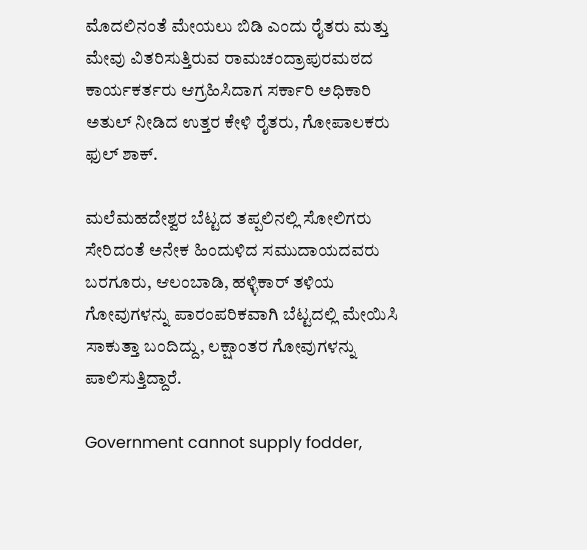ಮೊದಲಿನಂತೆ ಮೇಯಲು ಬಿಡಿ ಎಂದು ರೈತರು ಮತ್ತು ಮೇವು ವಿತರಿಸುತ್ತಿರುವ ರಾಮಚಂದ್ರಾಪುರಮಠದ ಕಾರ್ಯಕರ್ತರು ಆಗ್ರಹಿಸಿದಾಗ ಸರ್ಕಾರಿ ಅಧಿಕಾರಿ ಅತುಲ್ ನೀಡಿದ ಉತ್ತರ ಕೇಳಿ ರೈತರು, ಗೋಪಾಲಕರು ಫುಲ್ ಶಾಕ್.

ಮಲೆಮಹದೇಶ್ವರ ಬೆಟ್ಟದ ತಪ್ಪಲಿನಲ್ಲಿ ಸೋಲಿಗರು ಸೇರಿದಂತೆ ಅನೇಕ ಹಿಂದುಳಿದ ಸಮುದಾಯದವರು ಬರಗೂರು, ಆಲಂಬಾಡಿ, ಹಳ್ಳಿಕಾರ್ ತಳಿಯ ಗೋವುಗಳನ್ನು ಪಾರಂಪರಿಕವಾಗಿ ಬೆಟ್ಟದಲ್ಲಿ ಮೇಯಿಸಿ ಸಾಕುತ್ತಾ ಬಂದಿದ್ದು, ಲಕ್ಷಾಂತರ ಗೋವುಗಳನ್ನು ಪಾಲಿಸುತ್ತಿದ್ದಾರೆ.

Government cannot supply fodder,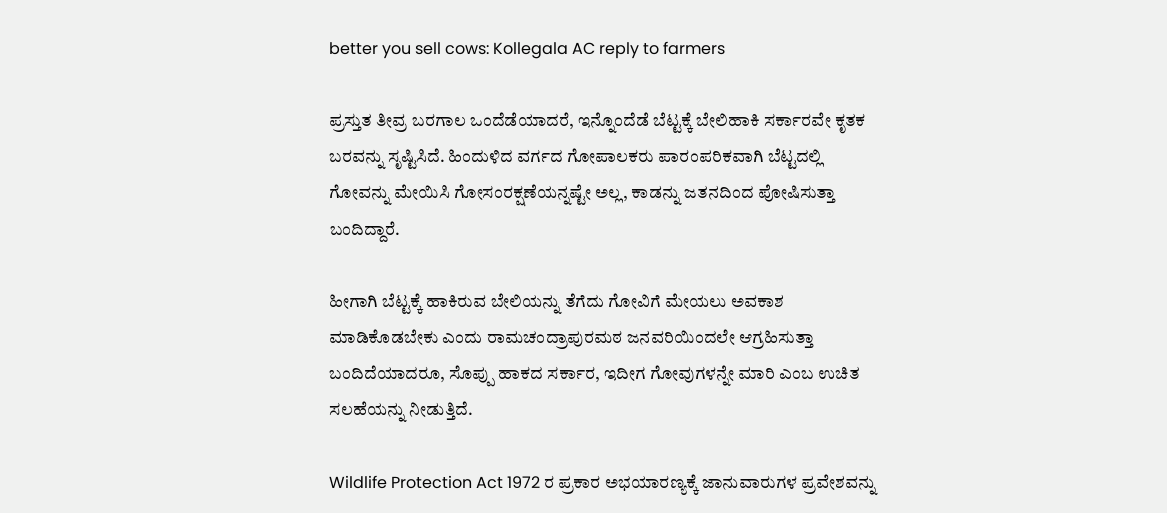better you sell cows: Kollegala AC reply to farmers

ಪ್ರಸ್ತುತ ತೀವ್ರ ಬರಗಾಲ ಒಂದೆಡೆಯಾದರೆ, ಇನ್ನೊಂದೆಡೆ ಬೆಟ್ಟಕ್ಕೆ ಬೇಲಿಹಾಕಿ ಸರ್ಕಾರವೇ ಕೃತಕ ಬರವನ್ನು ಸೃಷ್ಟಿಸಿದೆ. ಹಿಂದುಳಿದ ವರ್ಗದ ಗೋಪಾಲಕರು ಪಾರಂಪರಿಕವಾಗಿ ಬೆಟ್ಟದಲ್ಲಿ ಗೋವನ್ನು ಮೇಯಿಸಿ ಗೋಸಂರಕ್ಷಣೆಯನ್ನಷ್ಟೇ ಅಲ್ಲ, ಕಾಡನ್ನು ಜತನದಿಂದ ಪೋಷಿಸುತ್ತಾ ಬಂದಿದ್ದಾರೆ.

ಹೀಗಾಗಿ ಬೆಟ್ಟಕ್ಕೆ ಹಾಕಿರುವ ಬೇಲಿಯನ್ನು ತೆಗೆದು ಗೋವಿಗೆ ಮೇಯಲು ಅವಕಾಶ ಮಾಡಿಕೊಡಬೇಕು ಎಂದು ರಾಮಚಂದ್ರಾಪುರಮಠ ಜನವರಿಯಿಂದಲೇ ಆಗ್ರಹಿಸುತ್ತಾ ಬಂದಿದೆಯಾದರೂ, ಸೊಪ್ಪು ಹಾಕದ ಸರ್ಕಾರ, ಇದೀಗ ಗೋವುಗಳನ್ನೇ ಮಾರಿ ಎಂಬ ಉಚಿತ ಸಲಹೆಯನ್ನು ನೀಡುತ್ತಿದೆ.

Wildlife Protection Act 1972 ರ ಪ್ರಕಾರ ಅಭಯಾರಣ್ಯಕ್ಕೆ ಜಾನುವಾರುಗಳ ಪ್ರವೇಶವನ್ನು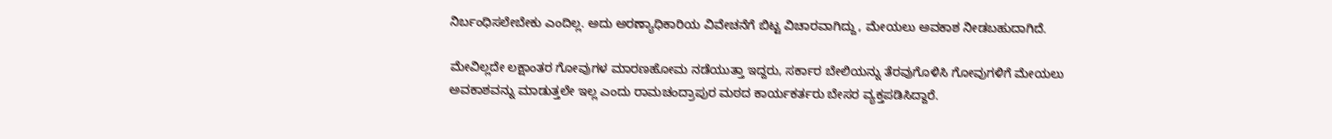ನಿರ್ಬಂಧಿಸಲೇಬೇಕು ಎಂದಿಲ್ಲ. ಅದು ಅರಣ್ಯಾಧಿಕಾರಿಯ ವಿವೇಚನೆಗೆ ಬಿಟ್ಟ ವಿಚಾರವಾಗಿದ್ದು, ಮೇಯಲು ಅವಕಾಶ ನೀಡಬಹುದಾಗಿದೆ.

ಮೇವಿಲ್ಲದೇ ಲಕ್ಷಾಂತರ ಗೋವುಗಳ ಮಾರಣಹೋಮ ನಡೆಯುತ್ತಾ ಇದ್ದರು, ಸರ್ಕಾರ ಬೇಲಿಯನ್ನು ತೆರವುಗೊಳಿಸಿ ಗೋವುಗಳಿಗೆ ಮೇಯಲು ಅವಕಾಶವನ್ನು ಮಾಡುತ್ತಲೇ ಇಲ್ಲ ಎಂದು ರಾಮಚಂದ್ರಾಪುರ ಮಠದ ಕಾರ್ಯಕರ್ತರು ಬೇಸರ ವ್ಯಕ್ತಪಡಿಸಿದ್ದಾರೆ.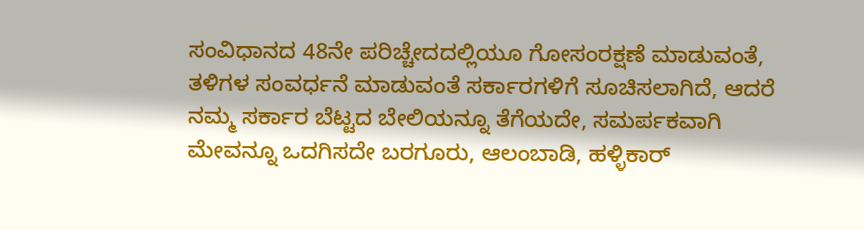ಸಂವಿಧಾನದ 48ನೇ ಪರಿಚ್ಚೇದದಲ್ಲಿಯೂ ಗೋಸಂರಕ್ಷಣೆ ಮಾಡುವಂತೆ, ತಳಿಗಳ ಸಂವರ್ಧನೆ ಮಾಡುವಂತೆ ಸರ್ಕಾರಗಳಿಗೆ ಸೂಚಿಸಲಾಗಿದೆ, ಆದರೆ ನಮ್ಮ ಸರ್ಕಾರ ಬೆಟ್ಟದ ಬೇಲಿಯನ್ನೂ ತೆಗೆಯದೇ, ಸಮರ್ಪಕವಾಗಿ ಮೇವನ್ನೂ ಒದಗಿಸದೇ ಬರಗೂರು, ಆಲಂಬಾಡಿ, ಹಳ್ಳಿಕಾರ್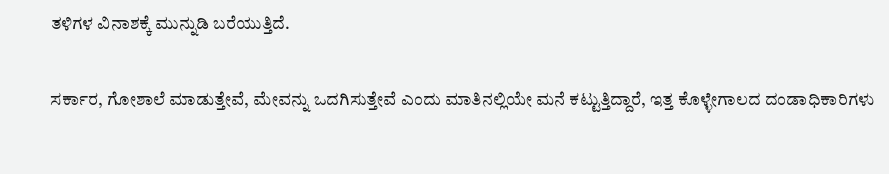ತಳಿಗಳ ವಿನಾಶಕ್ಕೆ ಮುನ್ನುಡಿ ಬರೆಯುತ್ತಿದೆ.

ಸರ್ಕಾರ, ಗೋಶಾಲೆ ಮಾಡುತ್ತೇವೆ, ಮೇವನ್ನು ಒದಗಿಸುತ್ತೇವೆ ಎಂದು ಮಾತಿನಲ್ಲಿಯೇ ಮನೆ ಕಟ್ಟುತ್ತಿದ್ದಾರೆ, ಇತ್ತ ಕೊಳ್ಳೇಗಾಲದ ದಂಡಾಧಿಕಾರಿಗಳು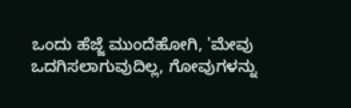ಒಂದು ಹೆಜ್ಜೆ ಮುಂದೆಹೋಗಿ, 'ಮೇವು ಒದಗಿಸಲಾಗುವುದಿಲ್ಲ, ಗೋವುಗಳನ್ನು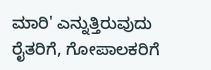ಮಾರಿ' ಎನ್ನುತ್ತಿರುವುದು ರೈತರಿಗೆ, ಗೋಪಾಲಕರಿಗೆ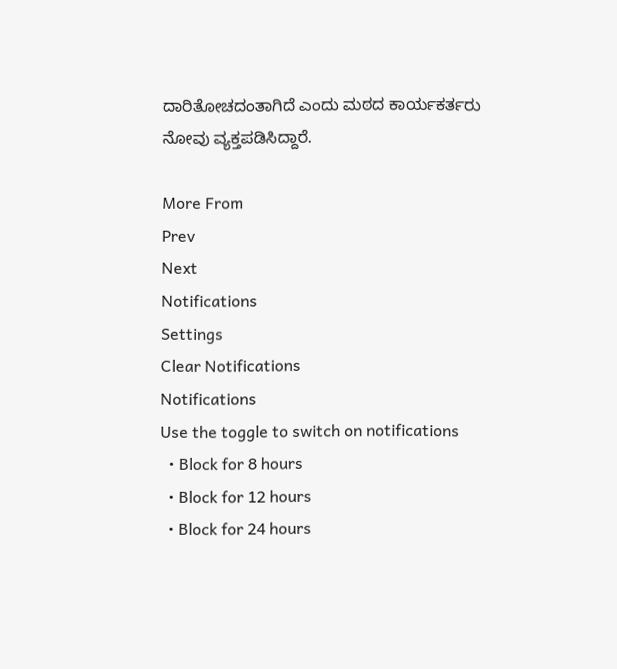ದಾರಿತೋಚದಂತಾಗಿದೆ ಎಂದು ಮಠದ ಕಾರ್ಯಕರ್ತರು ನೋವು ವ್ಯಕ್ತಪಡಿಸಿದ್ದಾರೆ.

More From
Prev
Next
Notifications
Settings
Clear Notifications
Notifications
Use the toggle to switch on notifications
  • Block for 8 hours
  • Block for 12 hours
  • Block for 24 hours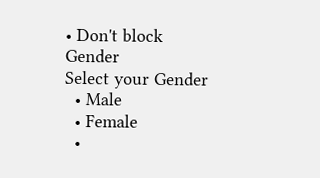• Don't block
Gender
Select your Gender
  • Male
  • Female
  •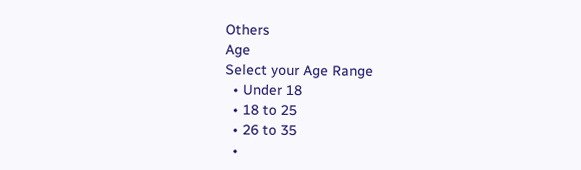Others
Age
Select your Age Range
  • Under 18
  • 18 to 25
  • 26 to 35
  •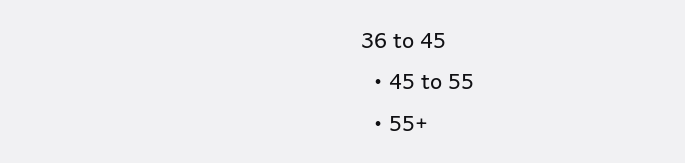36 to 45
  • 45 to 55
  • 55+